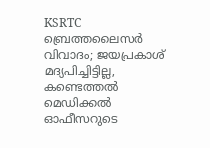KSRTC ബ്രെത്തലൈസർ വിവാദം; ജയപ്രകാശ് മദ്യപിച്ചിട്ടില്ല, കണ്ടെത്തൽ മെഡിക്കൽ ഓഫീസറുടെ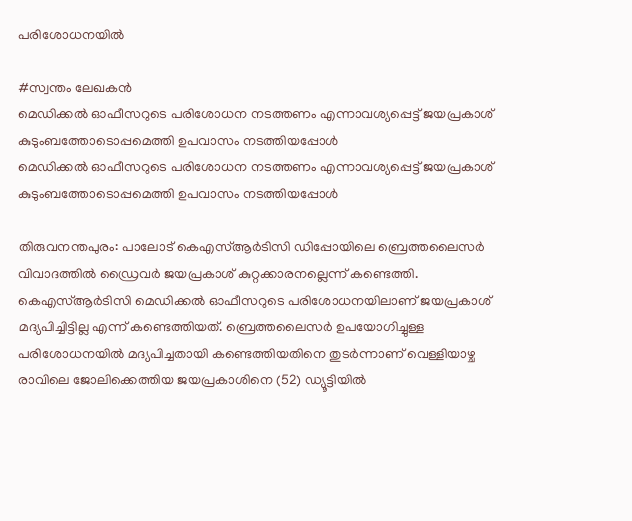പരിശോധനയിൽ

#സ്വന്തം ലേഖകന്‍
മെഡിക്കല്‍ ഓഫീസറുടെ പരിശോധന നടത്തണം എന്നാവശ്യപ്പെട്ട് ജയപ്രകാശ് കുടുംബത്തോടൊപ്പമെത്തി ഉപവാസം നടത്തിയപ്പോള്‍
മെഡിക്കല്‍ ഓഫീസറുടെ പരിശോധന നടത്തണം എന്നാവശ്യപ്പെട്ട് ജയപ്രകാശ് കുടുംബത്തോടൊപ്പമെത്തി ഉപവാസം നടത്തിയപ്പോള്‍

തിരുവനന്തപുരം: പാലോട് കെഎസ്ആര്‍ടിസി ഡിപ്പോയിലെ ബ്രെത്തലൈസര്‍ വിവാദത്തില്‍ ഡ്രൈവര്‍ ജയപ്രകാശ് കുറ്റക്കാരനല്ലെന്ന് കണ്ടെത്തി. കെഎസ്ആര്‍ടിസി മെഡിക്കല്‍ ഓഫീസറുടെ പരിശോധനയിലാണ് ജയപ്രകാശ് മദ്യപിച്ചിട്ടില്ല എന്ന് കണ്ടെത്തിയത്. ബ്രെത്തലൈസര്‍ ഉപയോഗിച്ചുള്ള പരിശോധനയില്‍ മദ്യപിച്ചതായി കണ്ടെത്തിയതിനെ തുടര്‍ന്നാണ് വെള്ളിയാഴ്ച രാവിലെ ജോലിക്കെത്തിയ ജയപ്രകാശിനെ (52) ഡ്യൂട്ടിയില്‍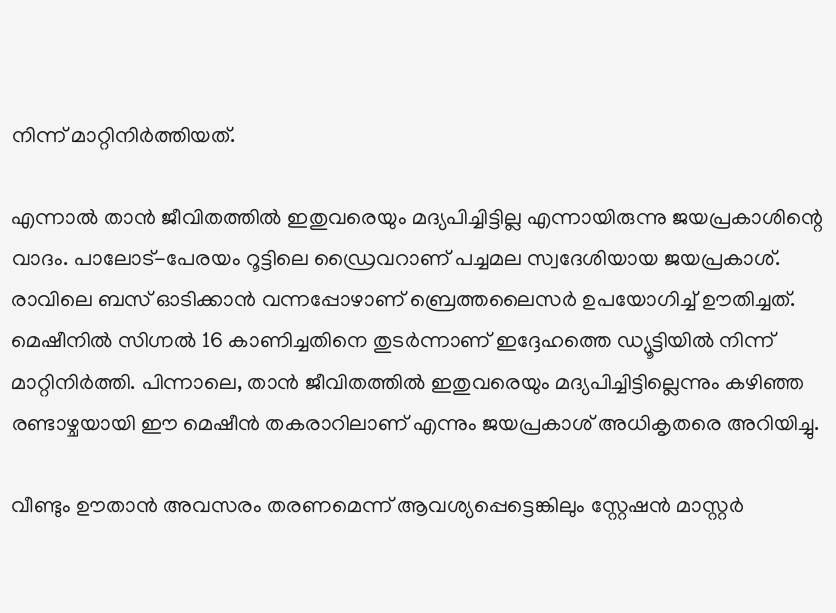നിന്ന് മാറ്റിനിര്‍ത്തിയത്.

എന്നാല്‍ താന്‍ ജീവിതത്തില്‍ ഇതുവരെയും മദ്യപിച്ചിട്ടില്ല എന്നായിരുന്നു ജയപ്രകാശിന്റെ വാദം. പാലോട്-പേരയം റൂട്ടിലെ ഡ്രൈവറാണ് പച്ചമല സ്വദേശിയായ ജയപ്രകാശ്. രാവിലെ ബസ് ഓടിക്കാന്‍ വന്നപ്പോഴാണ് ബ്രെത്തലൈസര്‍ ഉപയോഗിച്ച് ഊതിച്ചത്. മെഷീനില്‍ സിഗ്നല്‍ 16 കാണിച്ചതിനെ തുടര്‍ന്നാണ് ഇദ്ദേഹത്തെ ഡ്യൂട്ടിയില്‍ നിന്ന് മാറ്റിനിര്‍ത്തി. പിന്നാലെ, താന്‍ ജീവിതത്തില്‍ ഇതുവരെയും മദ്യപിച്ചിട്ടില്ലെന്നും കഴിഞ്ഞ രണ്ടാഴ്ചയായി ഈ മെഷീന്‍ തകരാറിലാണ് എന്നും ജയപ്രകാശ് അധികൃതരെ അറിയിച്ചു.

വീണ്ടും ഊതാന്‍ അവസരം തരണമെന്ന് ആവശ്യപ്പെട്ടെങ്കിലും സ്റ്റേഷന്‍ മാസ്റ്റര്‍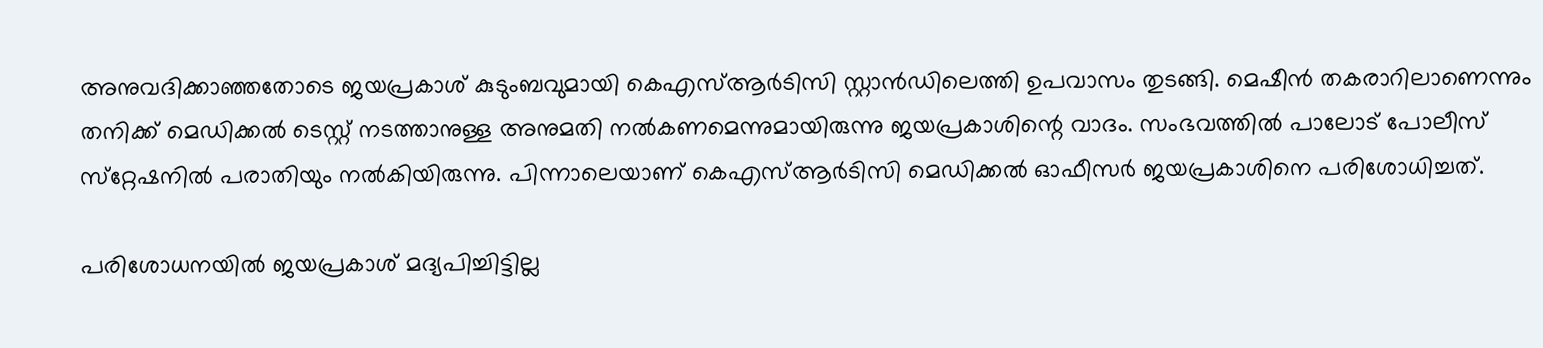അനുവദിക്കാഞ്ഞതോടെ ജയപ്രകാശ് കുടുംബവുമായി കെഎസ്ആര്‍ടിസി സ്റ്റാന്‍ഡിലെത്തി ഉപവാസം തുടങ്ങി. മെഷീന്‍ തകരാറിലാണെന്നും തനിക്ക് മെഡിക്കല്‍ ടെസ്റ്റ് നടത്താനുള്ള അനുമതി നല്‍കണമെന്നുമായിരുന്നു ജയപ്രകാശിന്റെ വാദം. സംഭവത്തില്‍ പാലോട് പോലീസ് സ്‌റ്റേഷനില്‍ പരാതിയും നല്‍കിയിരുന്നു. പിന്നാലെയാണ് കെഎസ്ആര്‍ടിസി മെഡിക്കല്‍ ഓഫീസര്‍ ജയപ്രകാശിനെ പരിശോധിച്ചത്.

പരിശോധനയില്‍ ജയപ്രകാശ് മദ്യപിച്ചിട്ടില്ല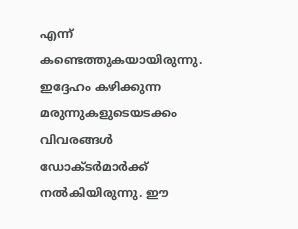എന്ന് കണ്ടെത്തുകയായിരുന്നു. ഇദ്ദേഹം കഴിക്കുന്ന മരുന്നുകളുടെയടക്കം വിവരങ്ങള്‍ ഡോക്ടര്‍മാര്‍ക്ക് നല്‍കിയിരുന്നു. ഈ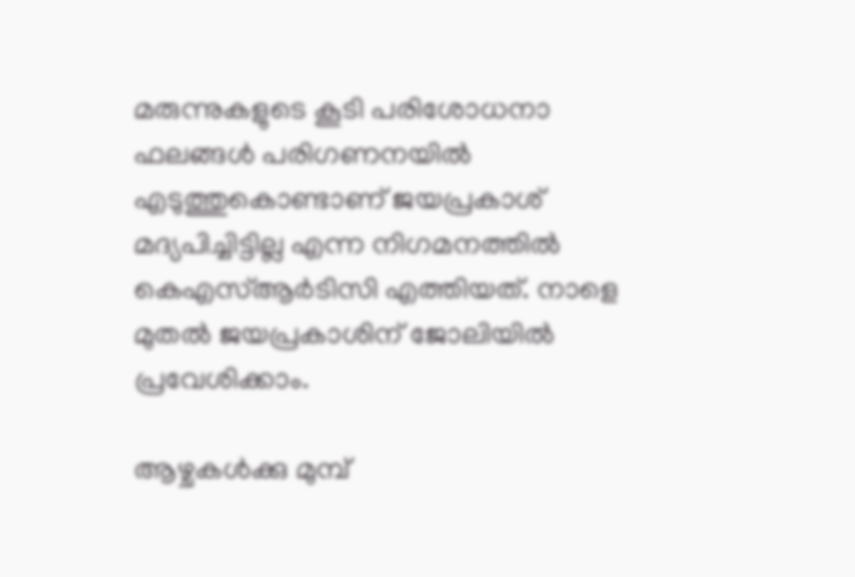മരുന്നുകളുടെ കൂടി പരിശോധനാ ഫലങ്ങള്‍ പരിഗണനയില്‍ എടുത്തുകൊണ്ടാണ് ജയപ്രകാശ് മദ്യപിച്ചിട്ടില്ല എന്ന നിഗമനത്തില്‍ കെഎസ്ആര്‍ടിസി എത്തിയത്. നാളെ മുതല്‍ ജയപ്രകാശിന് ജോലിയില്‍ പ്രവേശിക്കാം.

ആഴ്ചകള്‍ക്കു മുമ്പ്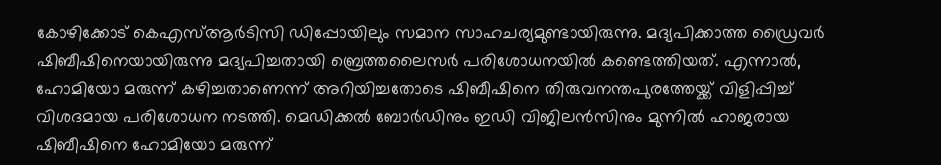കോഴിക്കോട് കെഎസ്ആര്‍ടിസി ഡിപ്പോയിലും സമാന സാഹചര്യമുണ്ടായിരുന്നു. മദ്യപിക്കാത്ത ഡ്രൈവര്‍ ഷിബീഷിനെയായിരുന്നു മദ്യപിച്ചതായി ബ്രെത്തലൈസര്‍ പരിശോധനയില്‍ കണ്ടെത്തിയത്. എന്നാല്‍, ഹോമിയോ മരുന്ന് കഴിച്ചതാണെന്ന് അറിയിച്ചതോടെ ഷിബീഷിനെ തിരുവനന്തപുരത്തേയ്ക്ക് വിളിപ്പിച്ച് വിശദമായ പരിശോധന നടത്തി. മെഡിക്കല്‍ ബോര്‍ഡിനും ഇഡി വിജിലന്‍സിനും മുന്നില്‍ ഹാജരായ ഷിബീഷിനെ ഹോമിയോ മരുന്ന്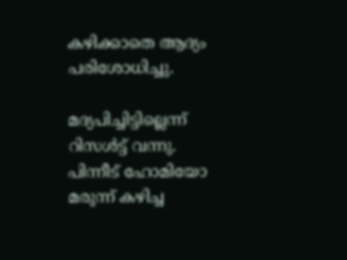കഴിക്കാതെ ആദ്യം പരിശോധിച്ചു.

മദ്യപിച്ചിട്ടില്ലെന്ന് റിസള്‍ട്ട് വന്നു. പിന്നീട് ഹോമിയോ മരുന്ന് കഴിച്ച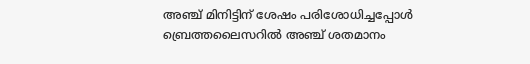അഞ്ച് മിനിട്ടിന് ശേഷം പരിശോധിച്ചപ്പോള്‍ ബ്രെത്തലൈസറില്‍ അഞ്ച് ശതമാനം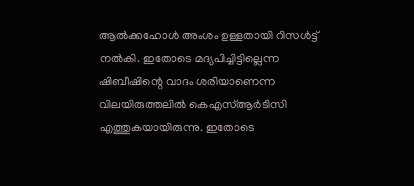ആല്‍ക്കഹോള്‍ അംശം ഉള്ളതായി റിസള്‍ട്ട് നല്‍കി. ഇതോടെ മദ്യപിച്ചിട്ടില്ലെന്ന ഷിബീഷിന്റെ വാദം ശരിയാണെന്ന വിലയിരുത്തലില്‍ കെഎസ്ആര്‍ടിസി എത്തുകയായിരുന്നു. ഇതോടെ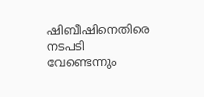ഷിബീഷിനെതിരെ നടപടി വേണ്ടെന്നും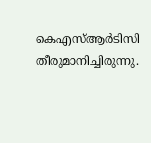കെഎസ്ആര്‍ടിസി തീരുമാനിച്ചിരുന്നു.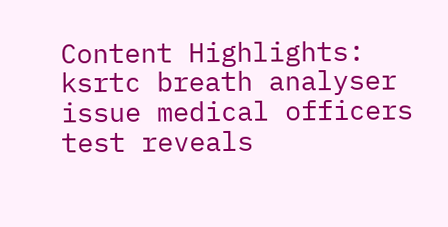Content Highlights: ksrtc breath analyser issue medical officers test reveals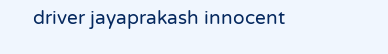driver jayaprakash innocent